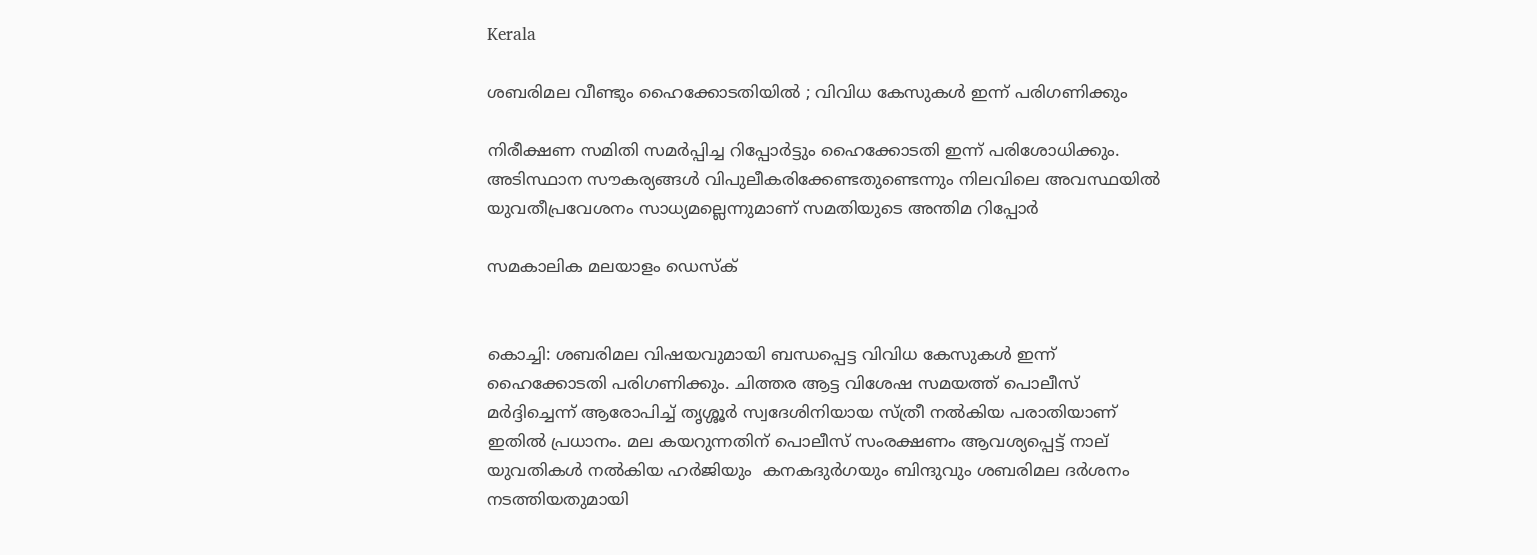Kerala

ശബരിമല വീണ്ടും ഹൈക്കോടതിയില്‍ ; വിവിധ കേസുകള്‍ ഇന്ന് പരിഗണിക്കും

നിരീക്ഷണ സമിതി സമര്‍പ്പിച്ച റിപ്പോര്‍ട്ടും ഹൈക്കോടതി ഇന്ന് പരിശോധിക്കും. അടിസ്ഥാന സൗകര്യങ്ങള്‍ വിപുലീകരിക്കേണ്ടതുണ്ടെന്നും നിലവിലെ അവസ്ഥയില്‍ യുവതീപ്രവേശനം സാധ്യമല്ലെന്നുമാണ് സമതിയുടെ അന്തിമ റിപ്പോര്‍

സമകാലിക മലയാളം ഡെസ്ക്


കൊച്ചി: ശബരിമല വിഷയവുമായി ബന്ധപ്പെട്ട വിവിധ കേസുകള്‍ ഇന്ന് ഹൈക്കോടതി പരിഗണിക്കും. ചിത്തര ആട്ട വിശേഷ സമയത്ത് പൊലീസ് മര്‍ദ്ദിച്ചെന്ന് ആരോപിച്ച് തൃശ്ശൂര്‍ സ്വദേശിനിയായ സ്ത്രീ നല്‍കിയ പരാതിയാണ് ഇതില്‍ പ്രധാനം. മല കയറുന്നതിന് പൊലീസ് സംരക്ഷണം ആവശ്യപ്പെട്ട് നാല് യുവതികള്‍ നല്‍കിയ ഹര്‍ജിയും  കനകദുര്‍ഗയും ബിന്ദുവും ശബരിമല ദര്‍ശനം നടത്തിയതുമായി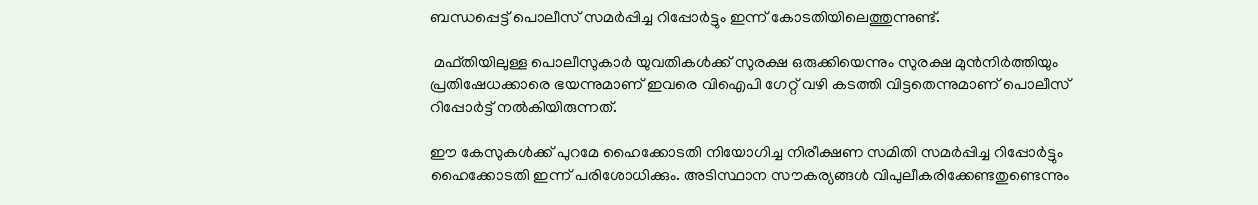ബന്ധപ്പെട്ട് പൊലീസ് സമര്‍പ്പിച്ച റിപ്പോര്‍ട്ടും ഇന്ന് കോടതിയിലെത്തുന്നുണ്ട്.

 മഫ്തിയിലുള്ള പൊലീസുകാര്‍ യുവതികള്‍ക്ക് സുരക്ഷ ഒരുക്കിയെന്നും സുരക്ഷ മുന്‍നിര്‍ത്തിയും പ്രതിഷേധക്കാരെ ഭയന്നുമാണ് ഇവരെ വിഐപി ഗേറ്റ് വഴി കടത്തി വിട്ടതെന്നുമാണ് പൊലീസ് റിപ്പോര്‍ട്ട് നല്‍കിയിരുന്നത്.

ഈ കേസുകള്‍ക്ക് പുറമേ ഹൈക്കോടതി നിയോഗിച്ച നിരീക്ഷണ സമിതി സമര്‍പ്പിച്ച റിപ്പോര്‍ട്ടും ഹൈക്കോടതി ഇന്ന് പരിശോധിക്കും. അടിസ്ഥാന സൗകര്യങ്ങള്‍ വിപുലീകരിക്കേണ്ടതുണ്ടെന്നും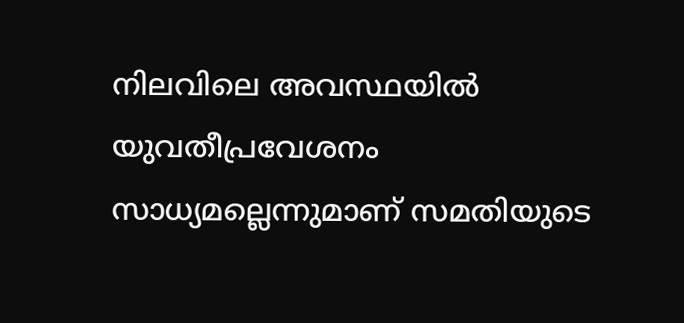നിലവിലെ അവസ്ഥയില്‍ യുവതീപ്രവേശനം സാധ്യമല്ലെന്നുമാണ് സമതിയുടെ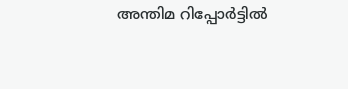അന്തിമ റിപ്പോര്‍ട്ടില്‍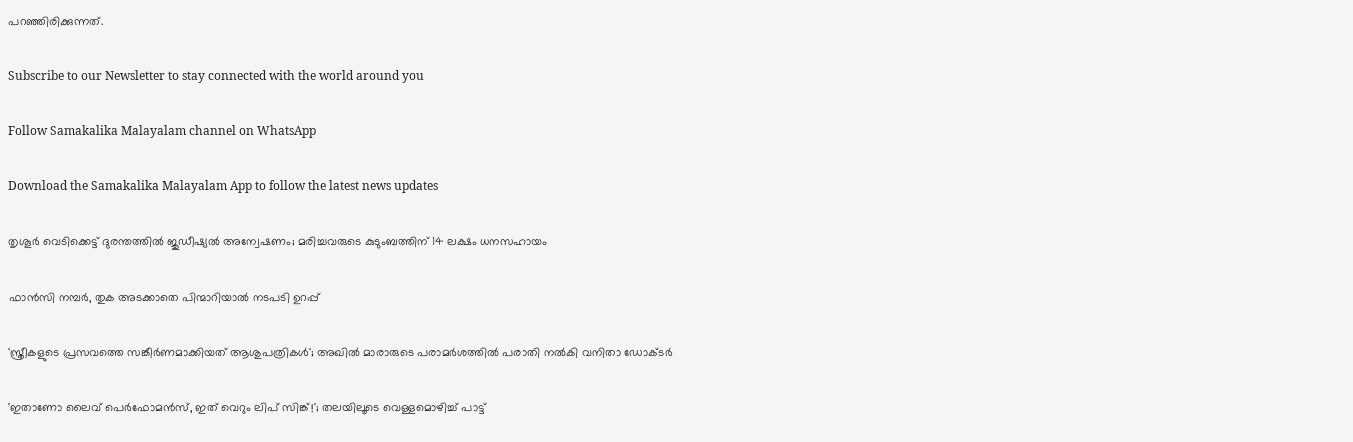പറഞ്ഞിരിക്കുന്നത്.

Subscribe to our Newsletter to stay connected with the world around you

Follow Samakalika Malayalam channel on WhatsApp

Download the Samakalika Malayalam App to follow the latest news updates

തൃശൂര്‍ വെടിക്കെട്ട് ദുരന്തത്തില്‍ ജുഡീഷ്യല്‍ അന്വേഷണം; മരിച്ചവരുടെ കുടുംബത്തിന് 14 ലക്ഷം ധനസഹായം

ഫാൻസി നമ്പർ, തുക അടക്കാതെ പിന്മാറിയാൽ നടപടി ഉറപ്പ്

'സ്ത്രീകളുടെ പ്രസവത്തെ സങ്കീര്‍ണമാക്കിയത് ആശുപത്രികള്‍'; അഖില്‍ മാരാരുടെ പരാമര്‍ശത്തില്‍ പരാതി നല്‍കി വനിതാ ഡോക്ടര്‍

'ഇതാണോ ലൈവ് പെർഫോമൻസ്, ഇത് വെറും ലിപ് സിങ്ക്!'; തലയിലൂടെ വെള്ളമൊഴിച്ച് പാട്ട്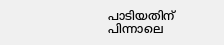പാടിയതിന് പിന്നാലെ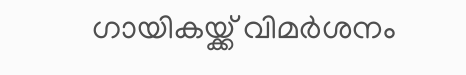ഗായികയ്ക്ക് വിമർശനം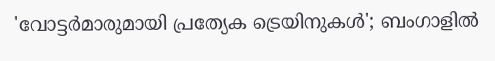'വോട്ടര്‍മാരുമായി പ്രത്യേക ട്രെയിനുകള്‍'; ബംഗാളില്‍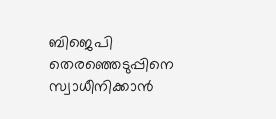ബിജെപി തെരഞ്ഞെടുപ്പിനെ സ്വാധീനിക്കാൻ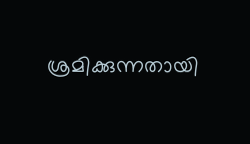ശ്രമിക്കുന്നതായി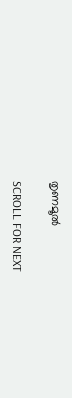തൃണമൂല്‍

SCROLL FOR NEXT